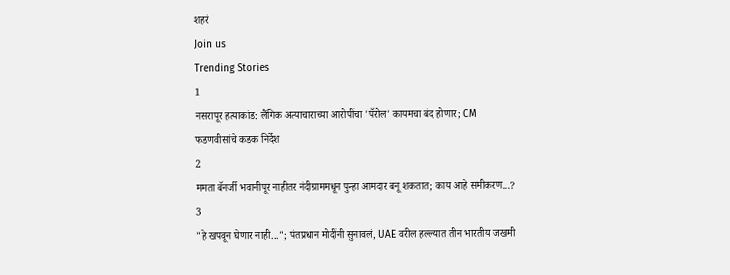शहरं
Join us
Trending Stories
1
नसरापूर हत्याकांड: लैंगिक अत्याचाराच्या आरोपींचा 'पॅरोल' कायमचा बंद होणार; CM फडणवीसांचे कडक निर्देश
2
ममता बॅनर्जी भवानीपूर नाहीतर नंदीग्राममधून पुन्हा आमदार बनू शकतात; काय आहे समीकरण...?
3
"हे खपवून घेणार नाही..."; पंतप्रधान मोदींनी सुनावलं, UAE वरील हल्ल्यात तीन भारतीय जखमी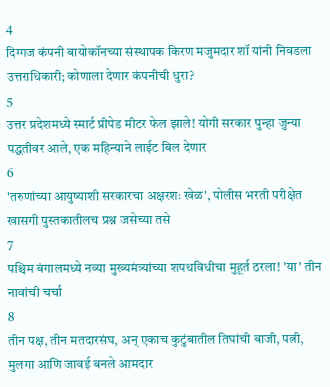4
दिग्गज कंपनी बायोकॉनच्या संस्थापक किरण मजुमदार शॉ यांनी निवडला उत्तराधिकारी; कोणाला देणार कंपनीची धुरा?
5
उत्तर प्रदेशमध्ये स्मार्ट प्रीपेड मीटर फेल झाले! योगी सरकार पुन्हा जुन्या पद्धतीवर आले, एक महिन्याने लाईट बिल देणार
6
'तरुणांच्या आयुष्याशी सरकारचा अक्षरशः खेळ', पोलीस भरती परीक्षेत खासगी पुस्तकातीलच प्रश्न जसेच्या तसे
7
पश्चिम बंगालमध्ये नव्या मुख्यमंत्र्यांच्या शपथविधीचा मुहूर्त ठरला! 'या' तीन नावांची चर्चा
8
तीन पक्ष, तीन मतदारसंघ, अन् एकाच कुटुंबातील तिघांची बाजी, पत्नी, मुलगा आणि जावई बनले आमदार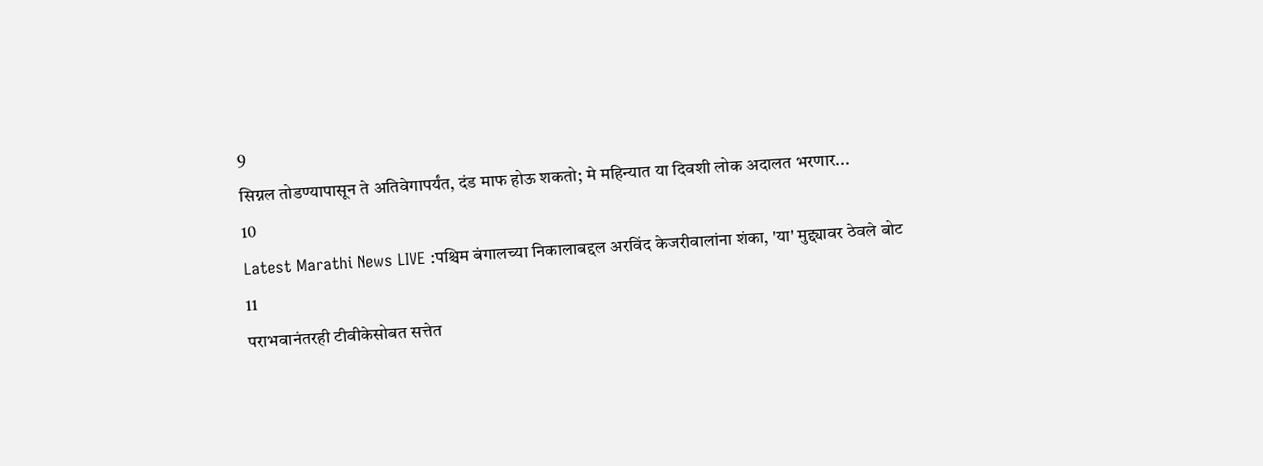9
सिग्नल तोडण्यापासून ते अतिवेगापर्यंत, दंड माफ होऊ शकतो; मे महिन्यात या दिवशी लोक अदालत भरणार...
10
Latest Marathi News LIVE :पश्चिम बंगालच्या निकालाबद्दल अरविंद केजरीवालांना शंका, 'या' मुद्द्यावर ठेवले बोट
11
पराभवानंतरही टीवीकेसोबत सत्तेत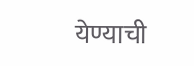येण्याची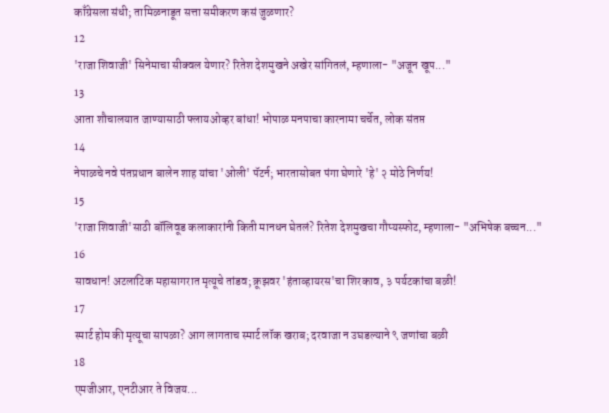काँग्रेसला संधी; तामिळनाडूत सत्ता समीकरण कसं जुळणार?
12
'राजा शिवाजी' सिनेमाचा सीक्वल येणार? रितेश देशमुखने अखेर सांगितलं, म्हणाला- "अजून खूप..."
13
आता शौचालयात जाण्यासाठी फ्लायओव्हर बांधा! भोपाळ मनपाचा कारनामा चर्चेत, लोक संतप्त
14
नेपाळचे नवे पंतप्रधान बालेन शाह यांचा 'ओली' पॅटर्न; भारतासोबत पंगा घेणारे 'हे' २ मोठे निर्णय!
15
'राजा शिवाजी'साठी बॉलिवूड कलाकारांनी किती मानधन घेतलं? रितेश देशमुखचा गौप्यस्फोट, म्हणाला- "अभिषेक बच्चन..."
16
सावधान! अटलांटिक महासागरात मृत्यूचे तांडव; क्रूझवर 'हंताव्हायरस'चा शिरकाव, ३ पर्यटकांचा बळी!
17
स्मार्ट होम की मृत्यूचा सापळा? आग लागताच स्मार्ट लॉक खराब; दरवाजा न उघडल्याने ९ जणांचा बळी
18
एमजीआर, एनटीआर ते विजय...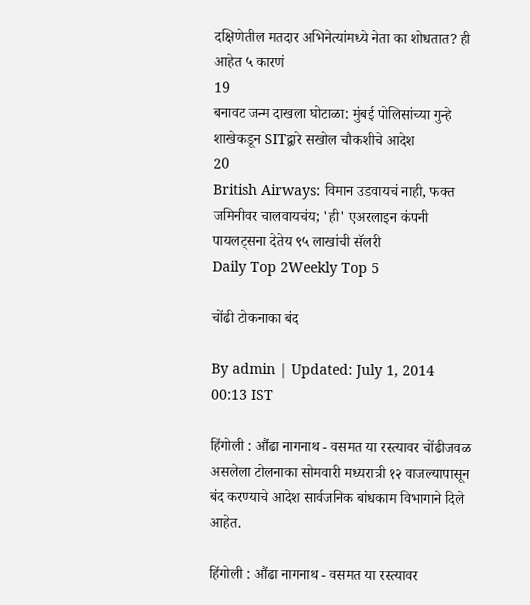दक्षिणेतील मतदार अभिनेत्यांमध्ये नेता का शोधतात? ही आहेत ५ कारणं
19
बनावट जन्म दाखला घोटाळा: मुंबई पोलिसांच्या गुन्हे शाखेकडून SITद्वारे सखोल चौकशीचे आदेश
20
British Airways: विमान उडवायचं नाही, फक्त जमिनीवर चालवायचंय; 'ही' एअरलाइन कंपनी पायलट्सना देतेय ९५ लाखांची सॅलरी
Daily Top 2Weekly Top 5

चोंढी टोकनाका बंद

By admin | Updated: July 1, 2014 00:13 IST

हिंगोली : औंढा नागनाथ - वसमत या रस्त्यावर चोंढीजवळ असलेला टोलनाका सोमवारी मध्यरात्री १२ वाजल्यापासून बंद करण्याचे आदेश सार्वजनिक बांधकाम विभागाने दिले आहेत.

हिंगोली : औंढा नागनाथ - वसमत या रस्त्यावर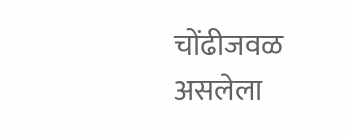चोंढीजवळ असलेला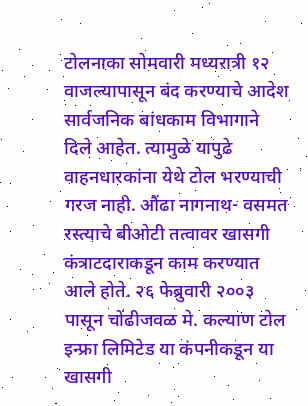टोलनाका सोमवारी मध्यरात्री १२ वाजल्यापासून बंद करण्याचे आदेश सार्वजनिक बांधकाम विभागाने दिले आहेत. त्यामुळे यापुढे वाहनधारकांना येथे टोल भरण्याची गरज नाही. औंढा नागनाथ- वसमत रस्त्याचे बीओटी तत्वावर खासगी कंत्राटदाराकडून काम करण्यात आले होते. २६ फेब्रुवारी २००३ पासून चोंढीजवळ मे. कल्याण टोल इन्फ्रा लिमिटेड या कंपनीकडून या खासगी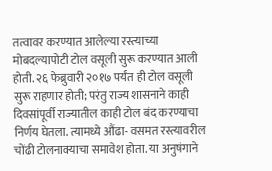तत्वावर करण्यात आलेल्या रस्त्याच्या मोबदल्यापोटी टोल वसूली सुरू करण्यात आली होती. २६ फेब्रुवारी २०१७ पर्यंत ही टोल वसूली सुरू राहणार होती; परंतु राज्य शासनाने काही दिवसांपूर्वी राज्यातील काही टोल बंद करण्याचा निर्णय घेतला. त्यामध्ये औंढा- वसमत रस्त्यावरील चोंढी टोलनाक्याचा समावेश होता. या अनुषंगाने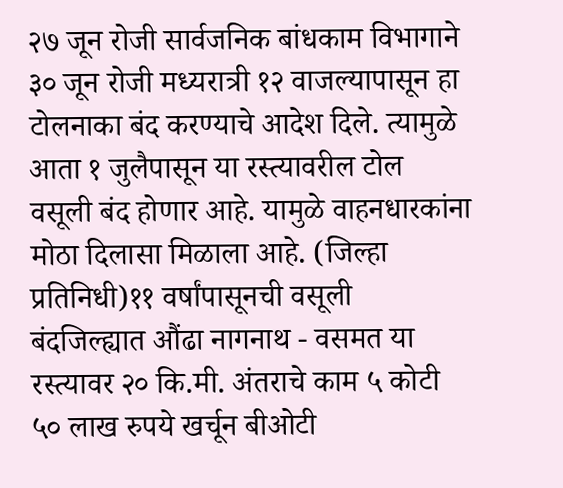२७ जून रोजी सार्वजनिक बांधकाम विभागाने ३० जून रोजी मध्यरात्री १२ वाजल्यापासून हा टोलनाका बंद करण्याचे आदेश दिले. त्यामुळे आता १ जुलैपासून या रस्त्यावरील टोल वसूली बंद होणार आहे. यामुळे वाहनधारकांना मोठा दिलासा मिळाला आहे. (जिल्हा प्रतिनिधी)११ वर्षांपासूनची वसूली बंदजिल्ह्यात औंढा नागनाथ - वसमत या रस्त्यावर २० कि.मी. अंतराचे काम ५ कोटी ५० लाख रुपये खर्चून बीओटी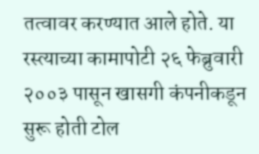तत्वावर करण्यात आले होते. या रस्त्याच्या कामापोटी २६ फेब्रुवारी २००३ पासून खासगी कंपनीकडून सुरू होती टोल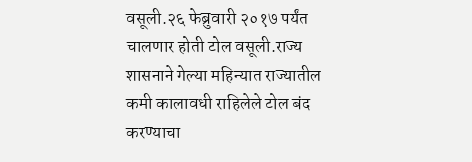वसूली.२६ फेब्रुवारी २०१७ पर्यंत चालणार होती टोल वसूली.राज्य शासनाने गेल्या महिन्यात राज्यातील कमी कालावधी राहिलेले टोल बंद करण्याचा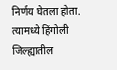निर्णय घेतला होता. त्यामध्ये हिंगोली जिल्ह्यातील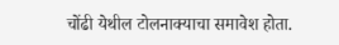चोंढी येथील टोलनाक्याचा समावेश होता.